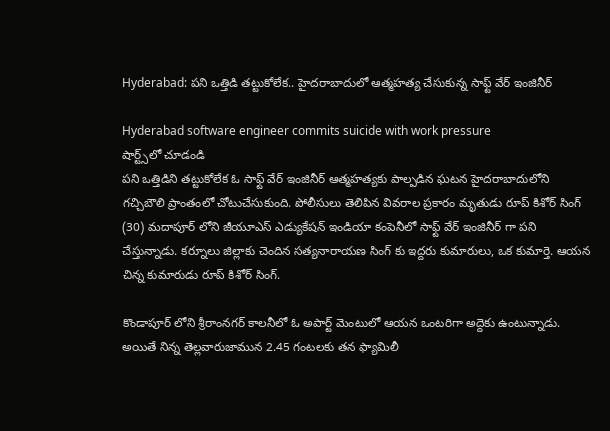Hyderabad: పని ఒత్తిడి తట్టుకోలేక.. హైదరాబాదులో ఆత్మహత్య చేసుకున్న సాఫ్ట్ వేర్ ఇంజినీర్

Hyderabad software engineer commits suicide with work pressure
షార్ట్స్‌లో చూడండి
పని ఒత్తిడిని తట్టుకోలేక ఓ సాఫ్ట్ వేర్ ఇంజినీర్ ఆత్మహత్యకు పాల్పడిన ఘటన హైదరాబాదులోని గచ్చిబౌలి ప్రాంతంలో చోటుచేసుకుంది. పోలీసులు తెలిపిన వివరాల ప్రకారం మృతుడు రూప్ కిశోర్ సింగ్ (30) మదాపూర్ లోని జీయూఎస్ ఎడ్యుకేషన్ ఇండియా కంపెనీలో సాఫ్ట్ వేర్ ఇంజినీర్ గా పని చేస్తున్నాడు. కర్నూలు జిల్లాకు చెందిన సత్యనారాయణ సింగ్ కు ఇద్దరు కుమారులు, ఒక కుమార్తె. ఆయన చిన్న కుమారుడు రూప్ కిశోర్ సింగ్.

కొండాపూర్ లోని శ్రీరాంనగర్ కాలనీలో ఓ అపార్ట్ మెంటులో ఆయన ఒంటరిగా అద్దెకు ఉంటున్నాడు. అయితే నిన్న తెల్లవారుజామున 2.45 గంటలకు తన ఫ్యామిలీ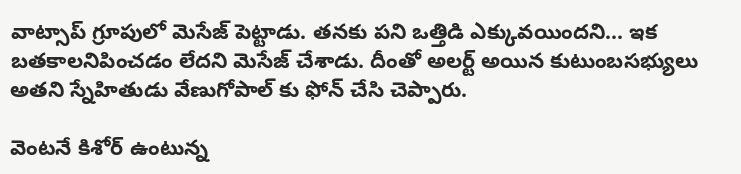వాట్సాప్ గ్రూపులో మెసేజ్ పెట్టాడు. తనకు పని ఒత్తిడి ఎక్కువయిందని... ఇక బతకాలనిపించడం లేదని మెసేజ్ చేశాడు. దీంతో అలర్ట్ అయిన కుటుంబసభ్యులు అతని స్నేహితుడు వేణుగోపాల్ కు ఫోన్ చేసి చెప్పారు.

వెంటనే కిశోర్ ఉంటున్న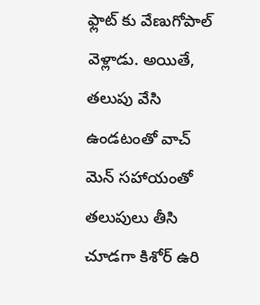ఫ్లాట్ కు వేణుగోపాల్ వెళ్లాడు. అయితే, తలుపు వేసి ఉండటంతో వాచ్ మెన్ సహాయంతో తలుపులు తీసి చూడగా కిశోర్ ఉరి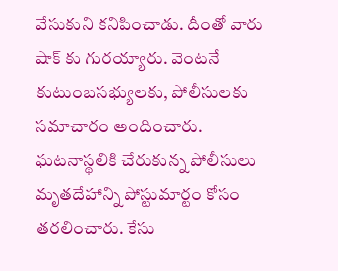వేసుకుని కనిపించాడు. దీంతో వారు షాక్ కు గురయ్యారు. వెంటనే కుటుంబసభ్యులకు, పోలీసులకు సమాచారం అందించారు. ఘటనాస్థలికి చేరుకున్న పోలీసులు మృతదేహాన్ని పోస్టుమార్టం కోసం తరలించారు. కేసు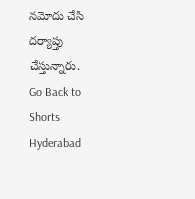నమోదు చేసి దర్యాప్తు చేస్తున్నారు.
Go Back to Shorts
Hyderabad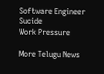Software Engineer
Sucide
Work Pressure

More Telugu News